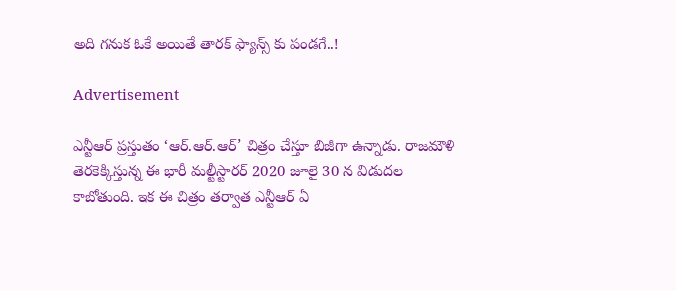అది గనుక ఓకే అయితే తారక్ ఫ్యాన్స్ కు పండగే..!

Advertisement

ఎన్టీఆర్ ప్రస్తుతం ‘ఆర్.ఆర్.ఆర్’ చిత్రం చేస్తూ బిజీగా ఉన్నాడు. రాజమౌళి తెరకెక్కిస్తున్న ఈ భారీ మల్టీస్టారర్ 2020 జూలై 30 న విడుదల కాబోతుంది. ఇక ఈ చిత్రం తర్వాత ఎన్టీఆర్ ఏ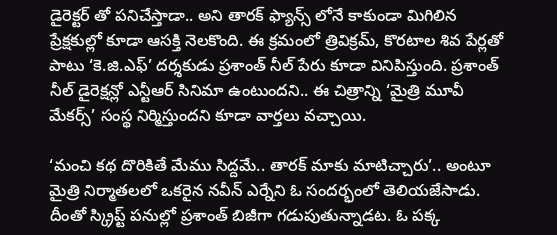డైరెక్టర్ తో పనిచేస్తాడా.. అని తారక్ ఫ్యాన్స్ లోనే కాకుండా మిగిలిన ప్రేక్షకుల్లో కూడా ఆసక్తి నెలకొంది. ఈ క్రమంలో త్రివిక్రమ్, కొరటాల శివ పేర్లతో పాటు ‘కె.జి.ఎఫ్’ దర్శకుడు ప్రశాంత్ నీల్ పేరు కూడా వినిపిస్తుంది. ప్రశాంత్ నీల్ డైరెక్షన్లో ఎన్టీఆర్ సినిమా ఉంటుందని.. ఈ చిత్రాన్ని ‘మైత్రి మూవీ మేకర్స్’ సంస్థ నిర్మిస్తుందని కూడా వార్తలు వచ్చాయి.

‘మంచి కథ దొరికితే మేము సిద్దమే.. తారక్ మాకు మాటిచ్చారు’.. అంటూ మైత్రి నిర్మాతలలో ఒకరైన నవీన్ ఎర్నేని ఓ సందర్భంలో తెలియజేసాడు. దీంతో స్క్రిప్ట్ పనుల్లో ప్రశాంత్ బిజీగా గడుపుతున్నాడట. ఓ పక్క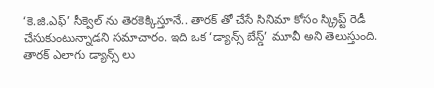‘కె.జి.ఎఫ్’ సీక్వెల్ ను తెరకెక్కిస్తూనే.. తారక్ తో చేసే సినిమా కోసం స్క్రిప్ట్ రెడీ చేసుకుంటున్నాడని సమాచారం. ఇది ఒక ‘డ్యాన్స్ బేస్డ్’ మూవీ అని తెలుస్తుంది. తారక్ ఎలాగు డ్యాన్స్ లు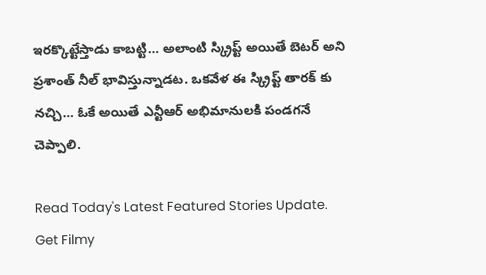ఇరక్కొట్టేస్తాడు కాబట్టి… అలాంటి స్క్రిప్ట్ అయితే బెటర్ అని ప్రశాంత్ నీల్ భావిస్తున్నాడట. ఒకవేళ ఈ స్క్రిప్ట్ తారక్ కు నచ్చి… ఓకే అయితే ఎన్టీఆర్ అభిమానులకి పండగనే చెప్పాలి.

Read Today's Latest Featured Stories Update. Get Filmy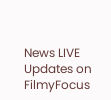News LIVE Updates on FilmyFocus